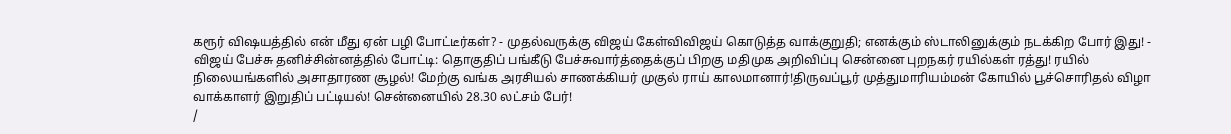கரூர் விஷயத்தில் என் மீது ஏன் பழி போட்டீர்கள்? - முதல்வருக்கு விஜய் கேள்விவிஜய் கொடுத்த வாக்குறுதி; எனக்கும் ஸ்டாலினுக்கும் நடக்கிற போர் இது! - விஜய் பேச்சு தனிச்சின்னத்தில் போட்டி: தொகுதிப் பங்கீடு பேச்சுவார்த்தைக்குப் பிறகு மதிமுக அறிவிப்பு சென்னை புறநகர் ரயில்கள் ரத்து! ரயில் நிலையங்களில் அசாதாரண சூழல்! மேற்கு வங்க அரசியல் சாணக்கியர் முகுல் ராய் காலமானார்!திருவப்பூர் முத்துமாரியம்மன் கோயில் பூச்சொரிதல் விழா வாக்காளர் இறுதிப் பட்டியல்! சென்னையில் 28.30 லட்சம் பேர்!
/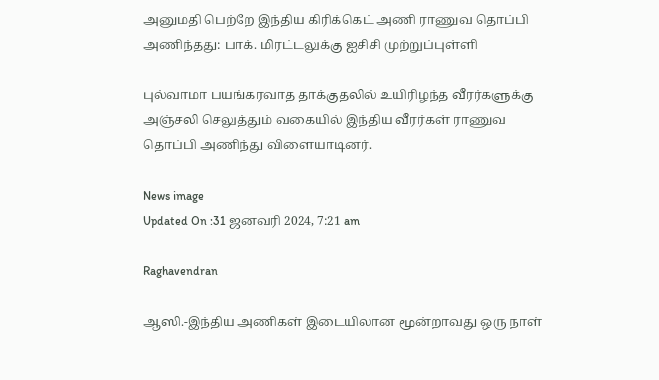அனுமதி பெற்றே இந்திய கிரிக்கெட் அணி ராணுவ தொப்பி அணிந்தது: பாக். மிரட்டலுக்கு ஐசிசி முற்றுப்புள்ளி

புல்வாமா பயங்கரவாத தாக்குதலில் உயிரிழந்த வீரர்களுக்கு அஞ்சலி செலுத்தும் வகையில் இந்திய வீரர்கள் ராணுவ தொப்பி அணிந்து விளையாடினர்.

News image
Updated On :31 ஜனவரி 2024, 7:21 am

Raghavendran

ஆஸி.-இந்திய அணிகள் இடையிலான மூன்றாவது ஒரு நாள்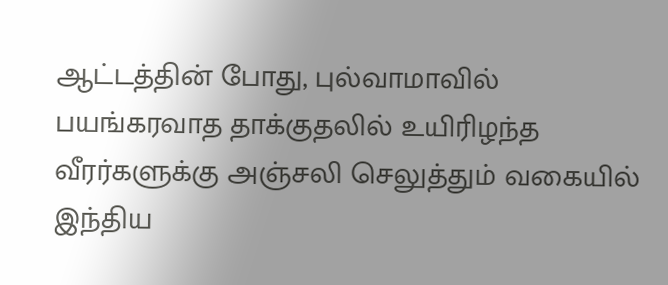ஆட்டத்தின் போது, புல்வாமாவில் பயங்கரவாத தாக்குதலில் உயிரிழந்த வீரர்களுக்கு அஞ்சலி செலுத்தும் வகையில் இந்திய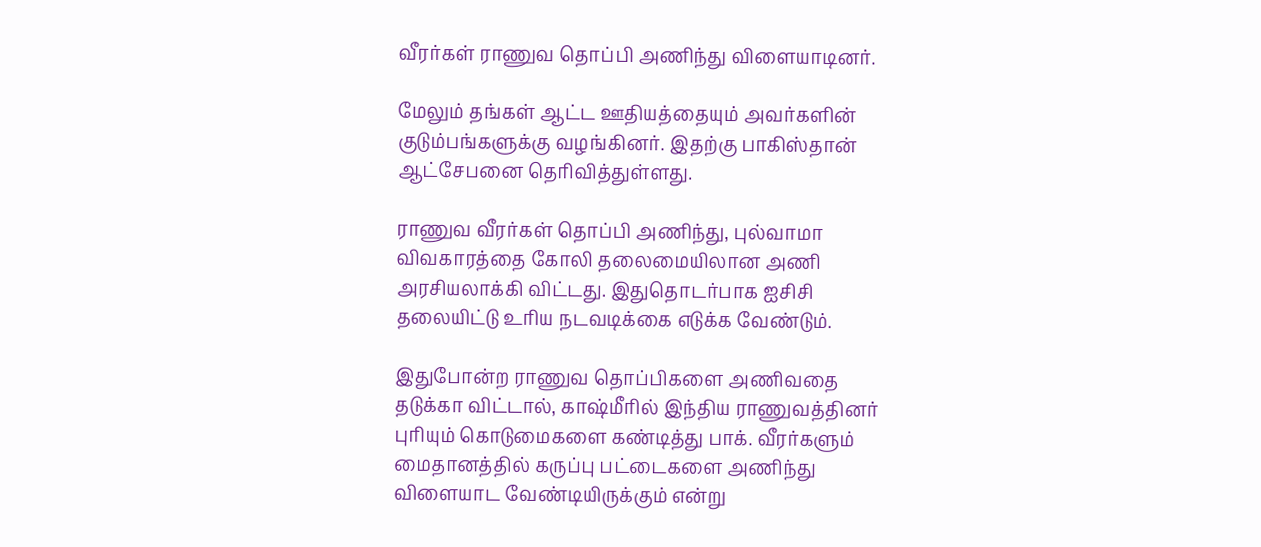வீரர்கள் ராணுவ தொப்பி அணிந்து விளையாடினர்.

மேலும் தங்கள் ஆட்ட ஊதியத்தையும் அவர்களின் குடும்பங்களுக்கு வழங்கினர். இதற்கு பாகிஸ்தான் ஆட்சேபனை தெரிவித்துள்ளது.

ராணுவ வீரர்கள் தொப்பி அணிந்து, புல்வாமா விவகாரத்தை கோலி தலைமையிலான அணி அரசியலாக்கி விட்டது. இதுதொடர்பாக ஐசிசி தலையிட்டு உரிய நடவடிக்கை எடுக்க வேண்டும்.

இதுபோன்ற ராணுவ தொப்பிகளை அணிவதை தடுக்கா விட்டால், காஷ்மீரில் இந்திய ராணுவத்தினர் புரியும் கொடுமைகளை கண்டித்து பாக். வீரர்களும் மைதானத்தில் கருப்பு பட்டைகளை அணிந்து விளையாட வேண்டியிருக்கும் என்று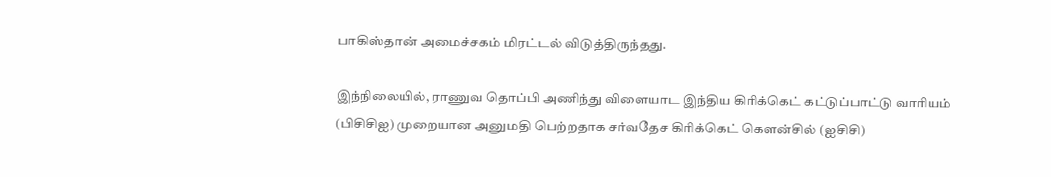பாகிஸ்தான் அமைச்சகம் மிரட்டல் விடுத்திருந்தது.

இந்நிலையில், ராணுவ தொப்பி அணிந்து விளையாட இந்திய கிரிக்கெட் கட்டுப்பாட்டு வாரியம் (பிசிசிஐ) முறையான அனுமதி பெற்றதாக சர்வதேச கிரிக்கெட் கௌன்சில் (ஐசிசி)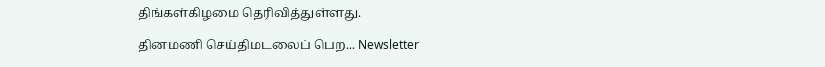திங்கள்கிழமை தெரிவித்துள்ளது.

தினமணி செய்திமடலைப் பெற... Newsletter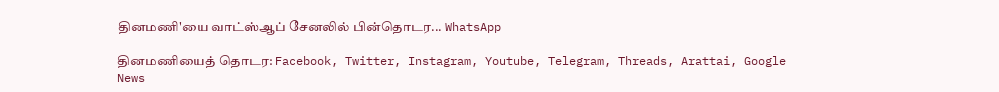தினமணி'யை வாட்ஸ்ஆப் சேனலில் பின்தொடர... WhatsApp

தினமணியைத் தொடர: Facebook, Twitter, Instagram, Youtube, Telegram, Threads, Arattai, Google News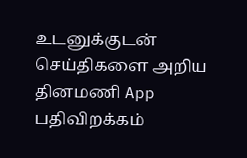உடனுக்குடன் செய்திகளை அறிய தினமணி App பதிவிறக்கம்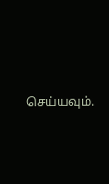செய்யவும்.